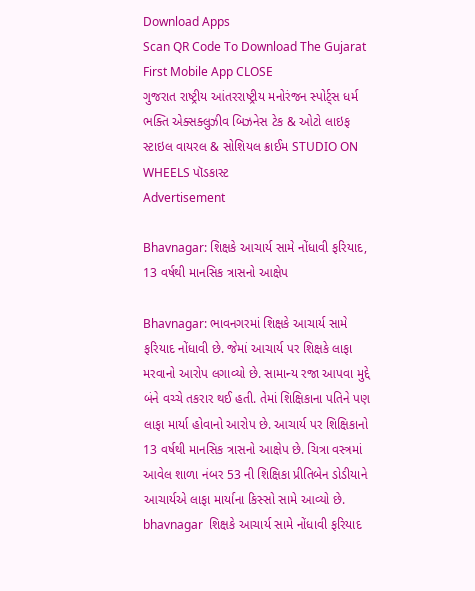Download Apps
Scan QR Code To Download The Gujarat First Mobile App CLOSE
ગુજરાત રાષ્ટ્રીય આંતરરાષ્ટ્રીય મનોરંજન સ્પોર્ટ્સ ધર્મ ભક્તિ એક્સક્લુઝીવ બિઝનેસ ટેક & ઓટો લાઇફ સ્ટાઇલ વાયરલ & સોશિયલ ક્રાઈમ STUDIO ON WHEELS પૉડકાસ્ટ
Advertisement

Bhavnagar: શિક્ષકે આચાર્ય સામે નોંધાવી ફરિયાદ, 13 વર્ષથી માનસિક ત્રાસનો આક્ષેપ

Bhavnagar: ભાવનગરમાં શિક્ષકે આચાર્ય સામે ફરિયાદ નોંધાવી છે. જેમાં આચાર્ય પર શિક્ષકે લાફા મરવાનો આરોપ લગાવ્યો છે. સામાન્ય રજા આપવા મુદ્દે બંને વચ્ચે તકરાર થઈ હતી. તેમાં શિક્ષિકાના પતિને પણ લાફા માર્યા હોવાનો આરોપ છે. આચાર્ય પર શિક્ષિકાનો 13 વર્ષથી માનસિક ત્રાસનો આક્ષેપ છે. ચિત્રા વસ્ત્રમાં આવેલ શાળા નંબર 53 ની શિક્ષિકા પ્રીતિબેન ડોડીયાને આચાર્યએ લાફા માર્યાના કિસ્સો સામે આવ્યો છે.
bhavnagar  શિક્ષકે આચાર્ય સામે નોંધાવી ફરિયાદ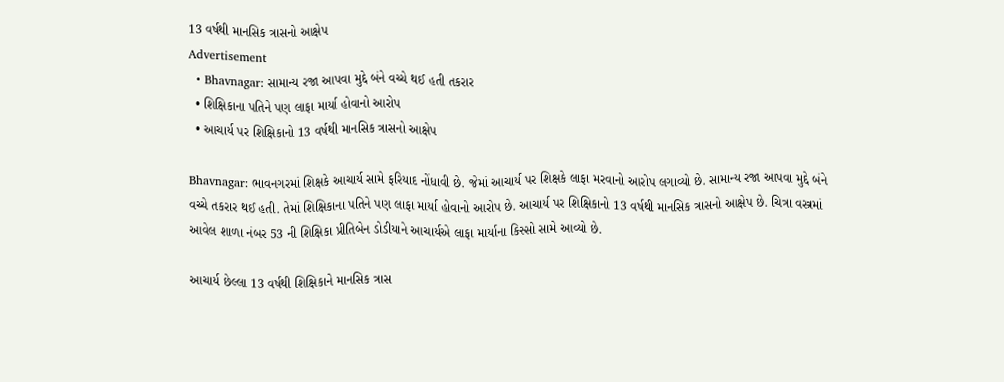13 વર્ષથી માનસિક ત્રાસનો આક્ષેપ
Advertisement
  • Bhavnagar: સામાન્ય રજા આપવા મુદ્દે બંને વચ્ચે થઈ હતી તકરાર
  • શિક્ષિકાના પતિને પણ લાફા માર્યા હોવાનો આરોપ
  • આચાર્ય પર શિક્ષિકાનો 13 વર્ષથી માનસિક ત્રાસનો આક્ષેપ

Bhavnagar: ભાવનગરમાં શિક્ષકે આચાર્ય સામે ફરિયાદ નોંધાવી છે. જેમાં આચાર્ય પર શિક્ષકે લાફા મરવાનો આરોપ લગાવ્યો છે. સામાન્ય રજા આપવા મુદ્દે બંને વચ્ચે તકરાર થઈ હતી. તેમાં શિક્ષિકાના પતિને પણ લાફા માર્યા હોવાનો આરોપ છે. આચાર્ય પર શિક્ષિકાનો 13 વર્ષથી માનસિક ત્રાસનો આક્ષેપ છે. ચિત્રા વસ્ત્રમાં આવેલ શાળા નંબર 53 ની શિક્ષિકા પ્રીતિબેન ડોડીયાને આચાર્યએ લાફા માર્યાના કિસ્સો સામે આવ્યો છે.

આચાર્ય છેલ્લા 13 વર્ષથી શિક્ષિકાને માનસિક ત્રાસ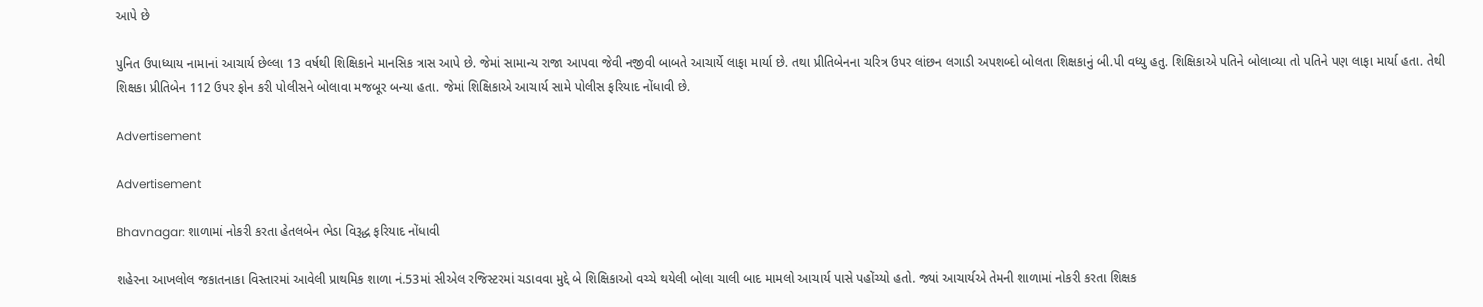આપે છે

પુનિત ઉપાધ્યાય નામાનાં આચાર્ય છેલ્લા 13 વર્ષથી શિક્ષિકાને માનસિક ત્રાસ આપે છે. જેમાં સામાન્ય રાજા આપવા જેવી નજીવી બાબતે આચાર્યે લાફા માર્યા છે. તથા પ્રીતિબેનના ચરિત્ર ઉપર લાંછન લગાડી અપશબ્દો બોલતા શિક્ષકાનું બી.પી વધ્યુ હતુ. શિક્ષિકાએ પતિને બોલાવ્યા તો પતિને પણ લાફા માર્યા હતા. તેથી શિક્ષકા પ્રીતિબેન 112 ઉપર ફોન કરી પોલીસને બોલાવા મજબૂર બન્યા હતા. જેમાં શિક્ષિકાએ આચાર્ય સામે પોલીસ ફરિયાદ નોંધાવી છે.

Advertisement

Advertisement

Bhavnagar: શાળામાં નોકરી કરતા હેતલબેન ભેડા વિરૂદ્ધ ફરિયાદ નોંધાવી

શહેરના આખલોલ જકાતનાકા વિસ્તારમાં આવેલી પ્રાથમિક શાળા નં.53માં સીએલ રજિસ્ટરમાં ચડાવવા મુદ્દે બે શિક્ષિકાઓ વચ્ચે થયેલી બોલા ચાલી બાદ મામલો આચાર્ય પાસે પહોંચ્યો હતો. જ્યાં આચાર્યએ તેમની શાળામાં નોકરી કરતા શિક્ષક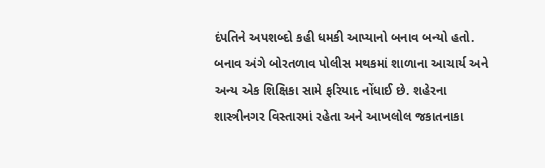દંપતિને અપશબ્દો કહી ધમકી આપ્યાનો બનાવ બન્યો હતો. બનાવ અંગે બોરતળાવ પોલીસ મથકમાં શાળાના આચાર્ય અને અન્ય એક શિક્ષિકા સામે ફરિયાદ નોંધાઈ છે. શહેરના શાસ્ત્રીનગર વિસ્તારમાં રહેતા અને આખલોલ જકાતનાકા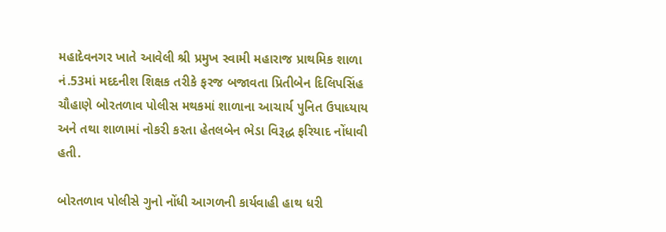મહાદેવનગર ખાતે આવેલી શ્રી પ્રમુખ સ્વામી મહારાજ પ્રાથમિક શાળા નં.53માં મદદનીશ શિક્ષક તરીકે ફરજ બજાવતા પ્રિતીબેન દિલિપસિંહ ચૌહાણે બોરતળાવ પોલીસ મથકમાં શાળાના આચાર્ય પુનિત ઉપાધ્યાય અને તથા શાળામાં નોકરી કરતા હેતલબેન ભેડા વિરૂદ્ધ ફરિયાદ નોંધાવી હતી.

બોરતળાવ પોલીસે ગુનો નોંધી આગળની કાર્યવાહી હાથ ધરી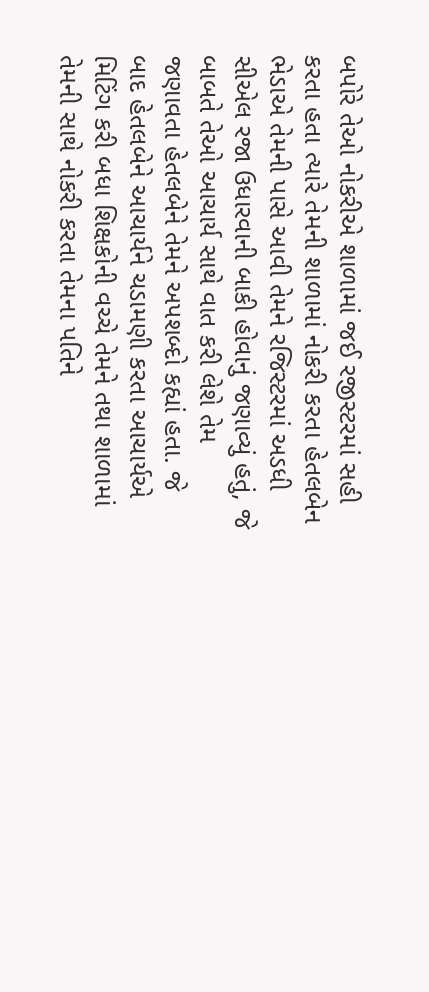બપોરે તેઓ નોકરીએ શાળામાં જઈ રજીસ્ટરમાં સહી કરતા હતા ત્યારે તેમની શાળામાં નોકરી કરતા હેતલબેન ભેડાએ તેમની પાસે આવી તેમને રજિસ્ટરમાં અડધી સીએલ રજા ઉધારવાની બાકી હોવાનું જણાવ્યું હતું, જે બાબતે તેઓ આચાર્ય સાથે વાત કરી લેશે તેમ જણાવતા હેતલબેને તેમને અપશબ્દો કહ્યાં હતા. જે બાદ હેતલબેને આચાર્યને ચડામણી કરતા આચાર્યએ મિટિંગ કરી બધા શિક્ષકોની વચ્ચે તેમને તથા શાળામાં તેમની સાથે નોકરી કરતા તેમના પતિને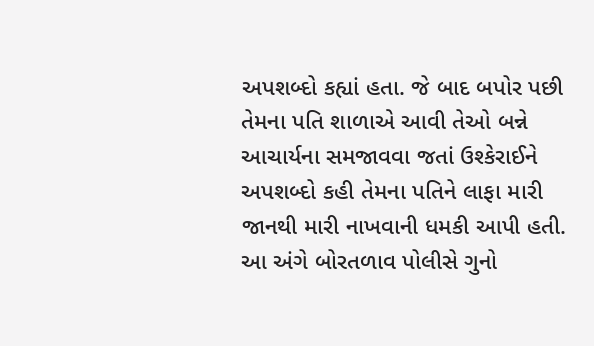અપશબ્દો કહ્યાં હતા. જે બાદ બપોર પછી તેમના પતિ શાળાએ આવી તેઓ બન્ને આચાર્યના સમજાવવા જતાં ઉશ્કેરાઈને અપશબ્દો કહી તેમના પતિને લાફા મારી જાનથી મારી નાખવાની ધમકી આપી હતી. આ અંગે બોરતળાવ પોલીસે ગુનો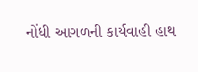નોંધી આગળની કાર્યવાહી હાથ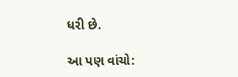ધરી છે.

આ પણ વાંચો: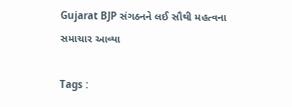Gujarat BJP સંગઠનને લઈ સૌથી મહત્વના સમાચાર આવ્યા

Tags :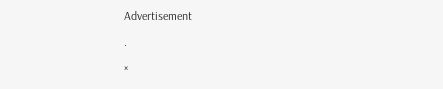Advertisement

.

×